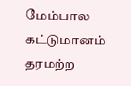மேம்பால கட்டுமானம் தரமற்ற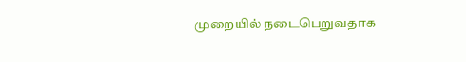முறையில் நடைபெறுவதாக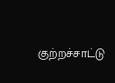குற்றச்சாட்டு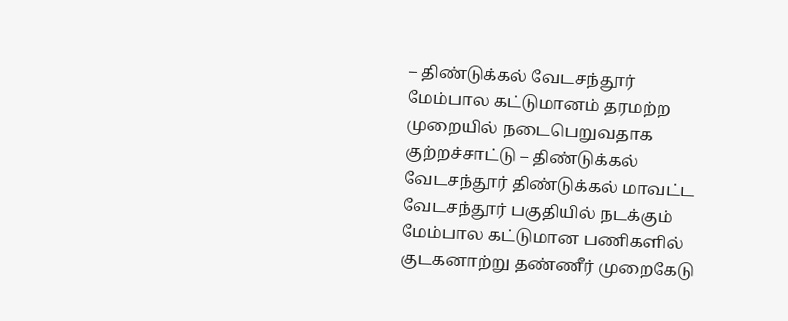– திண்டுக்கல் வேடசந்தூர்
மேம்பால கட்டுமானம் தரமற்ற முறையில் நடைபெறுவதாக குற்றச்சாட்டு – திண்டுக்கல் வேடசந்தூர் திண்டுக்கல் மாவட்ட வேடசந்தூர் பகுதியில் நடக்கும் மேம்பால கட்டுமான பணிகளில் குடகனாற்று தண்ணீர் முறைகேடு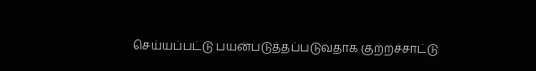செய்யப்பட்டு பயன்படுத்தப்படுவதாக குற்றச்சாட்டு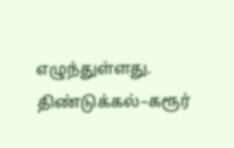எழுந்துள்ளது. திண்டுக்கல்–கரூர்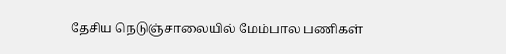தேசிய நெடுஞ்சாலையில் மேம்பால பணிகள்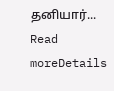தனியார்...
Read moreDetails